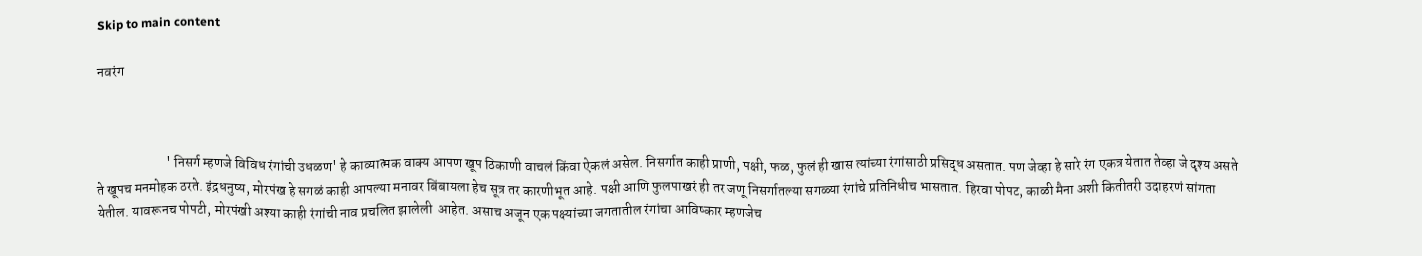Skip to main content

नवरंग



                         ' निसर्ग म्हणजे विविध रंगांची उधळण' हे काव्यात्मक वाक्य आपण खूप ठिकाणी वाचलं किंवा ऐकलं असेल. निसर्गात काही प्राणी, पक्षी, फळ, फुलं ही खास त्यांच्या रंगांसाठी प्रसिद्ध असतात. पण जेव्हा हे सारे रंग एकत्र येतात तेव्हा जे दृश्य असते ते खूपच मनमोहक ठरते. इंद्रधनुष्य, मोरपंख हे सगळं काही आपल्या मनावर बिंबायला हेच सूत्र तर कारणीभूत आहे. पक्षी आणि फुलपाखरं ही तर जणू निसर्गातल्या सगळ्या रंगांचे प्रतिनिधीच भासतात. हिरवा पोपट, काळी मैना अशी कितीतरी उदाहरणं सांगता येतील. यावरूनच पोपटी, मोरपंखी अश्या काही रंगांची नाव प्रचलित झालेली  आहेत. असाच अजून एक पक्ष्यांच्या जगतातील रंगांचा आविष्कार म्हणजेच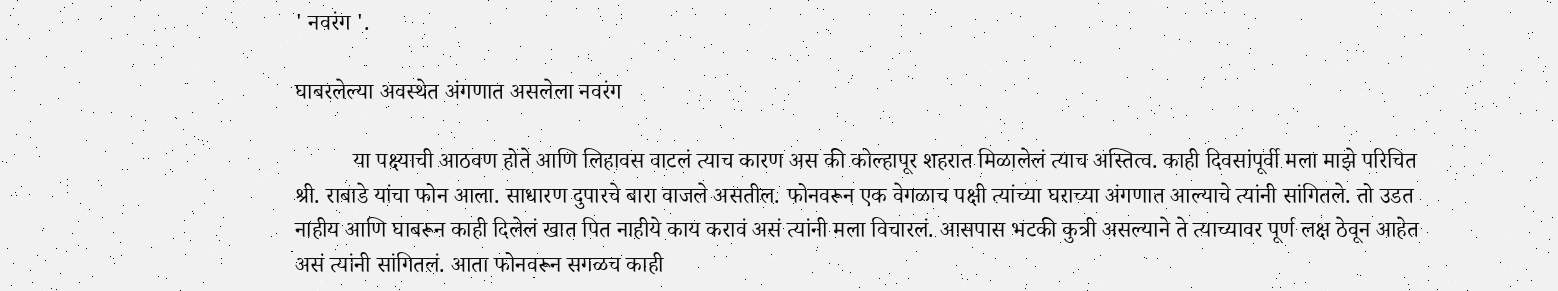' नवरंग '.

घाबरलेल्या अवस्थेत अंगणात असलेला नवरंग

          या पक्ष्याची आठवण होते आणि लिहावस वाटलं त्याच कारण अस की कोल्हापूर शहरात मिळालेलं त्याच अस्तित्व. काही दिवसांपूर्वी मला माझे परिचित श्री. राबाडे यांचा फोन आला. साधारण दुपारचे बारा वाजले असतील. फोनवरून एक वेगळाच पक्षी त्यांच्या घराच्या अंगणात आल्याचे त्यांनी सांगितले. तो उडत नाहीय आणि घाबरून काही दिलेलं खात पित नाहीये काय करावं असं त्यांनी मला विचारलं. आसपास भटकी कुत्री असल्याने ते त्याच्यावर पूर्ण लक्ष ठेवून आहेत असं त्यांनी सांगितलं. आता फोनवरून सगळच काही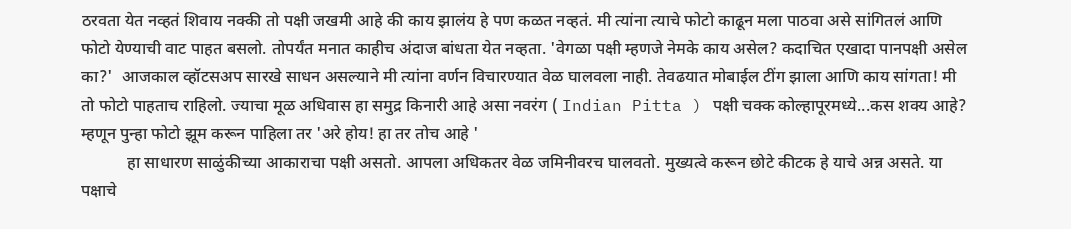ठरवता येत नव्हतं शिवाय नक्की तो पक्षी जखमी आहे की काय झालंय हे पण कळत नव्हतं. मी त्यांना त्याचे फोटो काढून मला पाठवा असे सांगितलं आणि फोटो येण्याची वाट पाहत बसलो. तोपर्यंत मनात काहीच अंदाज बांधता येत नव्हता. 'वेगळा पक्षी म्हणजे नेमके काय असेल? कदाचित एखादा पानपक्षी असेल का?'  आजकाल व्हॉटसअप सारखे साधन असल्याने मी त्यांना वर्णन विचारण्यात वेळ घालवला नाही. तेवढयात मोबाईल टींग झाला आणि काय सांगता! मी तो फोटो पाहताच राहिलो. ज्याचा मूळ अधिवास हा समुद्र किनारी आहे असा नवरंग ( Indian Pitta ) पक्षी चक्क कोल्हापूरमध्ये...कस शक्य आहे? म्हणून पुन्हा फोटो झूम करून पाहिला तर 'अरे होय! हा तर तोच आहे '
           हा साधारण साळुंकीच्या आकाराचा पक्षी असतो. आपला अधिकतर वेळ जमिनीवरच घालवतो. मुख्यत्वे करून छोटे कीटक हे याचे अन्न असते. या पक्षाचे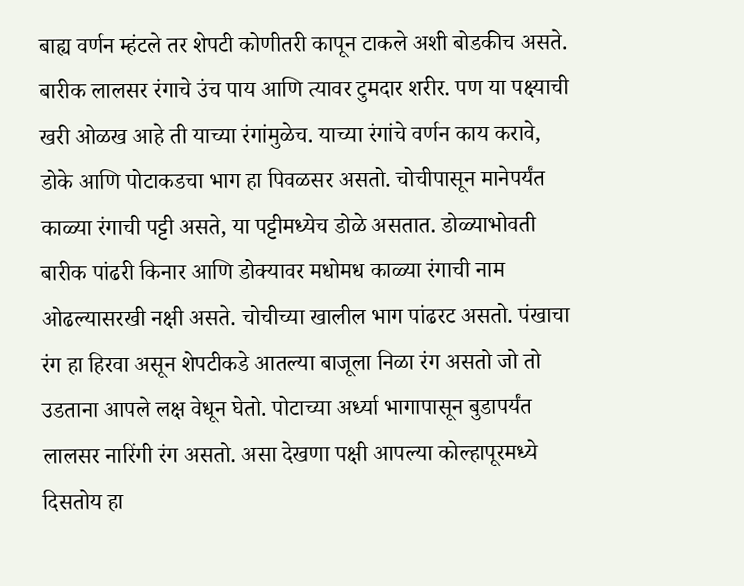बाह्य वर्णन म्हंटले तर शेपटी कोणीतरी कापून टाकले अशी बोडकीच असते. बारीक लालसर रंगाचे उंच पाय आणि त्यावर टुमदार शरीर. पण या पक्ष्याची खरी ओळख आहे ती याच्या रंगांमुळेच. याच्या रंगांचे वर्णन काय करावे, डोके आणि पोटाकडचा भाग हा पिवळसर असतो. चोचीपासून मानेपर्यंत काळ्या रंगाची पट्टी असते, या पट्टीमध्येच डोळे असतात. डोळ्याभोवती बारीक पांढरी किनार आणि डोक्यावर मधोमध काळ्या रंगाची नाम ओढल्यासरखी नक्षी असते. चोचीच्या खालील भाग पांढरट असतो. पंखाचा रंग हा हिरवा असून शेपटीकडे आतल्या बाजूला निळा रंग असतो जो तो उडताना आपले लक्ष वेधून घेतो. पोटाच्या अर्ध्या भागापासून बुडापर्यंत लालसर नारिंगी रंग असतो. असा देखणा पक्षी आपल्या कोल्हापूरमध्ये दिसतोय हा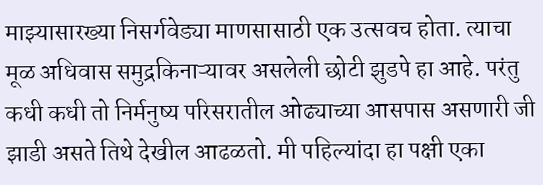माझ्यासारख्या निसर्गवेड्या माणसासाठी एक उत्सवच होता. त्याचा मूळ अधिवास समुद्रकिनाऱ्यावर असलेली छोटी झुडपे हा आहे. परंतु कधी कधी तो निर्मनुष्य परिसरातील ओढ्याच्या आसपास असणारी जी झाडी असते तिथे देखील आढळतो. मी पहिल्यांदा हा पक्षी एका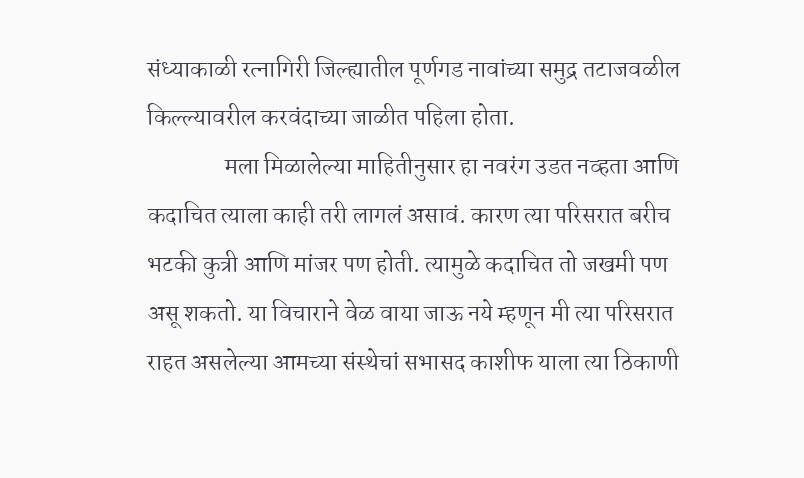संध्याकाळी रत्नागिरी जिल्ह्यातील पूर्णगड नावांच्या समुद्र तटाजवळील किल्ल्यावरील करवंदाच्या जाळीत पहिला होता.
                मला मिळालेल्या माहितीनुसार हा नवरंग उडत नव्हता आणि कदाचित त्याला काही तरी लागलं असावं. कारण त्या परिसरात बरीच भटकी कुत्री आणि मांजर पण होती. त्यामुळे कदाचित तो जखमी पण असू शकतो. या विचाराने वेळ वाया जाऊ नये म्हणून मी त्या परिसरात राहत असलेल्या आमच्या संस्थेचां सभासद काशीफ याला त्या ठिकाणी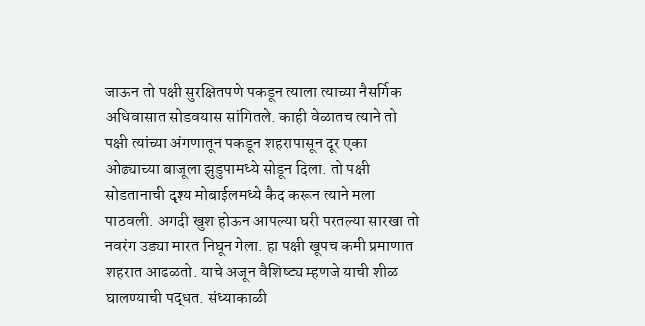जाऊन तो पक्षी सुरक्षितपणे पकडून त्याला त्याच्या नैसर्गिक अधिवासात सोडवयास सांगितले. काही वेळातच त्याने तो पक्षी त्यांच्या अंगणातून पकडून शहरापासून दूर एका ओढ्याच्या बाजूला झुडुपामध्ये सोडून दिला. तो पक्षी सोडतानाची दृश्य मोबाईलमध्ये कैद करून त्याने मला पाठवली. अगदी खुश होऊन आपल्या घरी परतल्या सारखा तो नवरंग उड्या मारत निघून गेला. हा पक्षी खूपच कमी प्रमाणात शहरात आढळतो. याचे अजून वैशिष्ट्य म्हणजे याची शीळ घालण्याची पद्धत. संध्याकाळी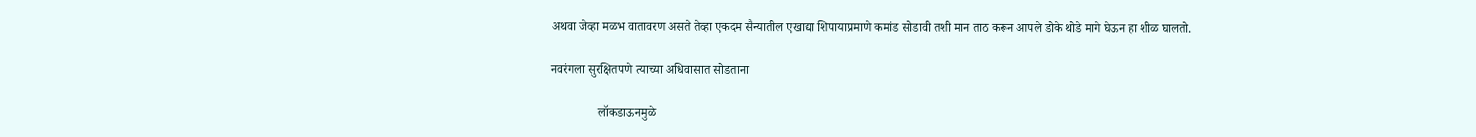अथवा जेव्हा मळभ वातावरण असते तेव्हा एकदम सैन्यातील एखाद्या शिपायाप्रमाणे कमांड सोडावी तशी मान ताठ करून आपले डोके थोडे मागे घेऊन हा शीळ घालतो.

नवरंगला सुरक्षितपणे त्याच्या अधिवासात सोडताना

               लॉकडाऊनमुळे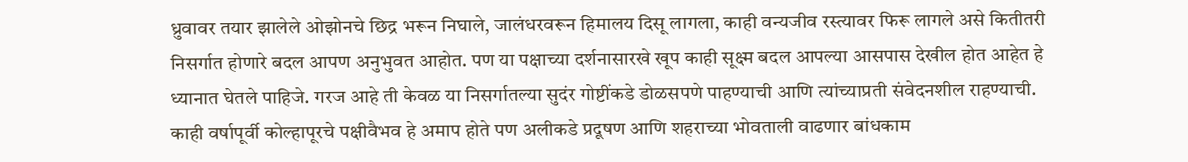ध्रुवावर तयार झालेले ओझोनचे छिद्र भरून निघाले, जालंधरवरून हिमालय दिसू लागला, काही वन्यजीव रस्त्यावर फिरू लागले असे कितीतरी निसर्गात होणारे बदल आपण अनुभुवत आहोत. पण या पक्षाच्या दर्शनासारखे खूप काही सूक्ष्म बदल आपल्या आसपास देखील होत आहेत हे ध्यानात घेतले पाहिजे. गरज आहे ती केवळ या निसर्गातल्या सुदंर गोष्टींकडे डोळसपणे पाहण्याची आणि त्यांच्याप्रती संवेदनशील राहण्याची. काही वर्षापूर्वी कोल्हापूरचे पक्षीवैभव हे अमाप होते पण अलीकडे प्रदूषण आणि शहराच्या भोवताली वाढणार बांधकाम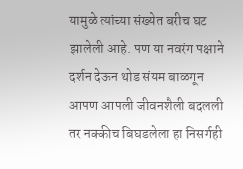यामुळे त्यांच्या संख्येत बरीच घट झालेली आहे. पण या नवरंग पक्षाने दर्शन देऊन थोड संयम बाळगून आपण आपली जीवनशैली बदलली तर नक्कीच बिघडलेला हा निसर्गही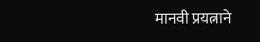मानवी प्रयत्नाने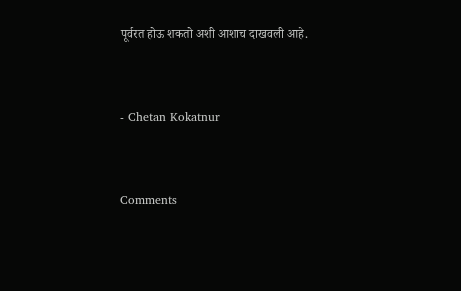पूर्वरत होऊ शकतो अशी आशाच दाखवली आहे.


- Chetan Kokatnur


Comments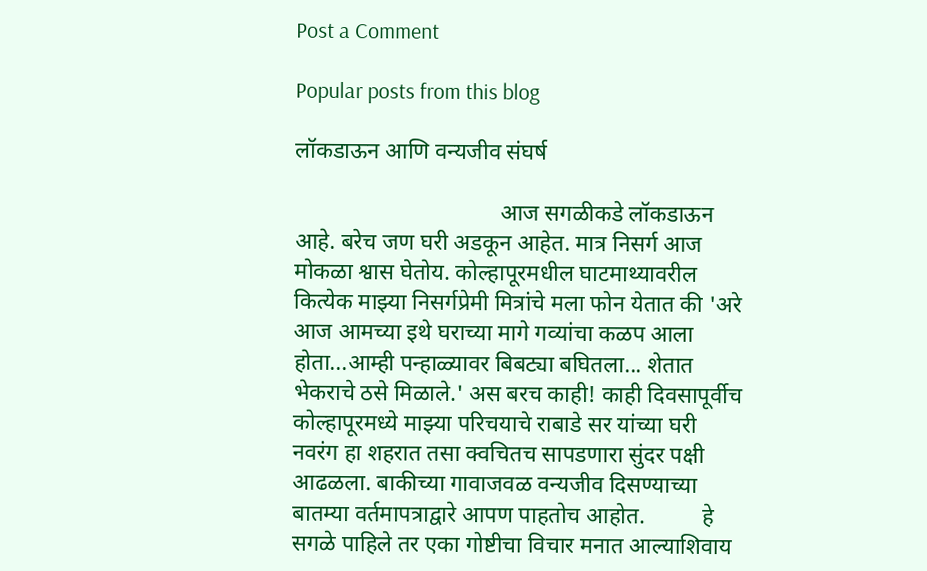Post a Comment

Popular posts from this blog

लॉकडाऊन आणि वन्यजीव संघर्ष

                                    आज सगळीकडे लॉकडाऊन आहे. बरेच जण घरी अडकून आहेत. मात्र निसर्ग आज मोकळा श्वास घेतोय. कोल्हापूरमधील घाटमाथ्यावरील कित्येक माझ्या निसर्गप्रेमी मित्रांचे मला फोन येतात की 'अरे आज आमच्या इथे घराच्या मागे गव्यांचा कळप आला होता...आम्ही पन्हाळ्यावर बिबट्या बघितला... शेतात भेकराचे ठसे मिळाले.' अस बरच काही! काही दिवसापूर्वीच कोल्हापूरमध्ये माझ्या परिचयाचे राबाडे सर यांच्या घरी नवरंग हा शहरात तसा क्वचितच सापडणारा सुंदर पक्षी आढळला. बाकीच्या गावाजवळ वन्यजीव दिसण्याच्या बातम्या वर्तमापत्राद्वारे आपण पाहतोच आहोत.          हे सगळे पाहिले तर एका गोष्टीचा विचार मनात आल्याशिवाय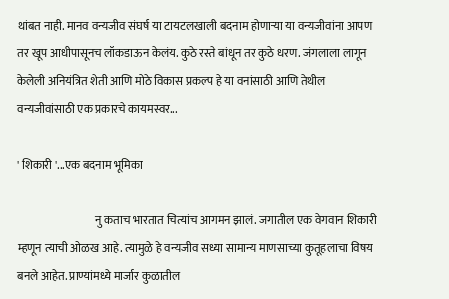थांबत नाही. मानव वन्यजीव संघर्ष या टायटलखाली बदनाम होणाऱ्या या वन्यजीवांना आपण तर खूप आधीपासूनच लॉकडाऊन केलंय. कुठे रस्ते बांधून तर कुठे धरण. जंगलाला लागून केलेली अनियंत्रित शेती आणि मोठे विकास प्रकल्प हे या वनांसाठी आणि तेथील वन्यजीवांसाठी एक प्रकारचे कायमस्वर...

' शिकारी '...एक बदनाम भूमिका

                                  नु कताच भारतात चित्यांच आगमन झालं. जगातील एक वेगवान शिकारी म्हणून त्याची ओळख आहे. त्यामुळे हे वन्यजीव सध्या सामान्य माणसाच्या कुतूहलाचा विषय बनले आहेत. प्राण्यांमध्ये मार्जार कुळातील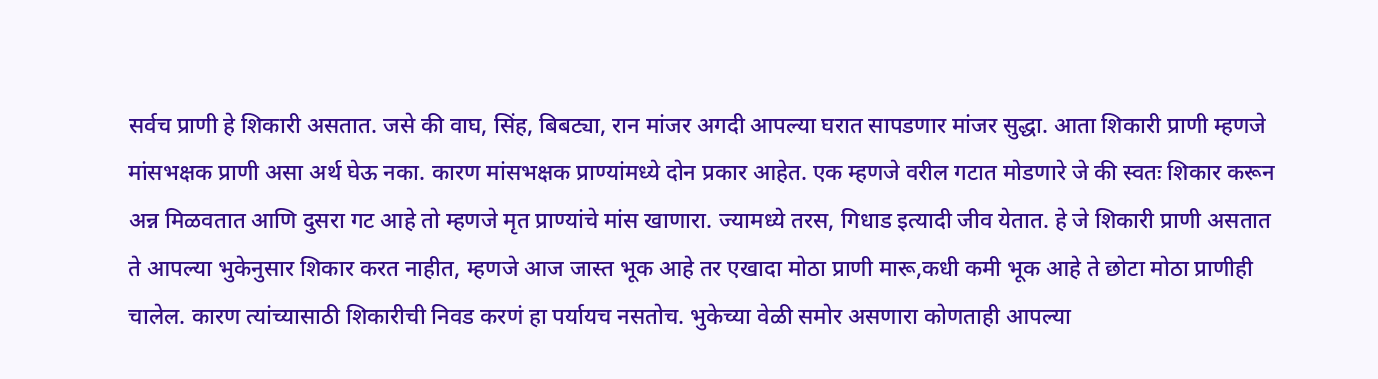सर्वच प्राणी हे शिकारी असतात. जसे की वाघ, सिंह, बिबट्या, रान मांजर अगदी आपल्या घरात सापडणार मांजर सुद्धा. आता शिकारी प्राणी म्हणजे मांसभक्षक प्राणी असा अर्थ घेऊ नका. कारण मांसभक्षक प्राण्यांमध्ये दोन प्रकार आहेत. एक म्हणजे वरील गटात मोडणारे जे की स्वतः शिकार करून अन्न मिळवतात आणि दुसरा गट आहे तो म्हणजे मृत प्राण्यांचे मांस खाणारा. ज्यामध्ये तरस, गिधाड इत्यादी जीव येतात. हे जे शिकारी प्राणी असतात ते आपल्या भुकेनुसार शिकार करत नाहीत, म्हणजे आज जास्त भूक आहे तर एखादा मोठा प्राणी मारू,कधी कमी भूक आहे ते छोटा मोठा प्राणीही चालेल. कारण त्यांच्यासाठी शिकारीची निवड करणं हा पर्यायच नसतोच. भुकेच्या वेळी समोर असणारा कोणताही आपल्या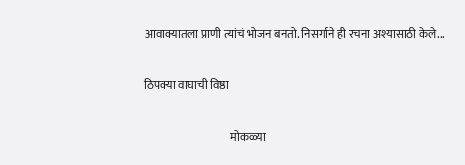आवाक्यातला प्राणी त्यांचं भोजन बनतो. निसर्गाने ही रचना अश्यासाठी केले...

ठिपक्या वाघाची विष्ठा

                                      मोकळ्या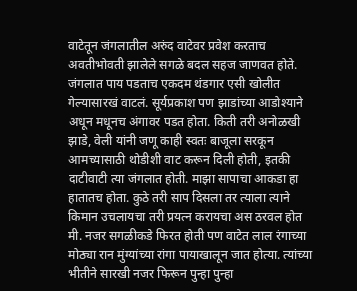वाटेतून जंगलातील अरुंद वाटेवर प्रवेश करताच अवतीभोवती झालेले सगळे बदल सहज जाणवत होते. जंगलात पाय पडताच एकदम थंडगार एसी खोलीत गेल्यासारखं वाटलं. सूर्यप्रकाश पण झाडांच्या आडोश्याने अधून मधूनच अंगावर पडत होता. किती तरी अनोळखी झाडे, वेली यांनी जणू काही स्वतः बाजूला सरकून आमच्यासाठी थोडीशी वाट करून दिली होती, इतकी दाटीवाटी त्या जंगलात होती. माझा सापाचा आकडा हा हातातच होता. कुठे तरी साप दिसला तर त्याला त्याने किमान उचलायचा तरी प्रयत्न करायचा अस ठरवल होत मी. नजर सगळीकडे फिरत होती पण वाटेत लाल रंगाच्या मोठ्या रान मुंग्यांच्या रांगा पायाखालून जात होत्या. त्यांच्या भीतीने सारखी नजर फिरून पुन्हा पुन्हा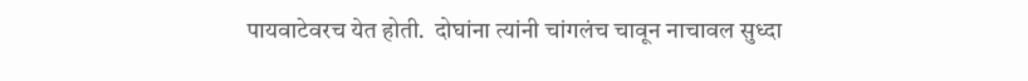पायवाटेवरच येत होती.  दोघांना त्यांनी चांगलंच चावून नाचावल सुध्दा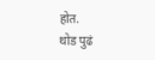होत.                         थोड पुढं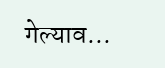गेल्याव...